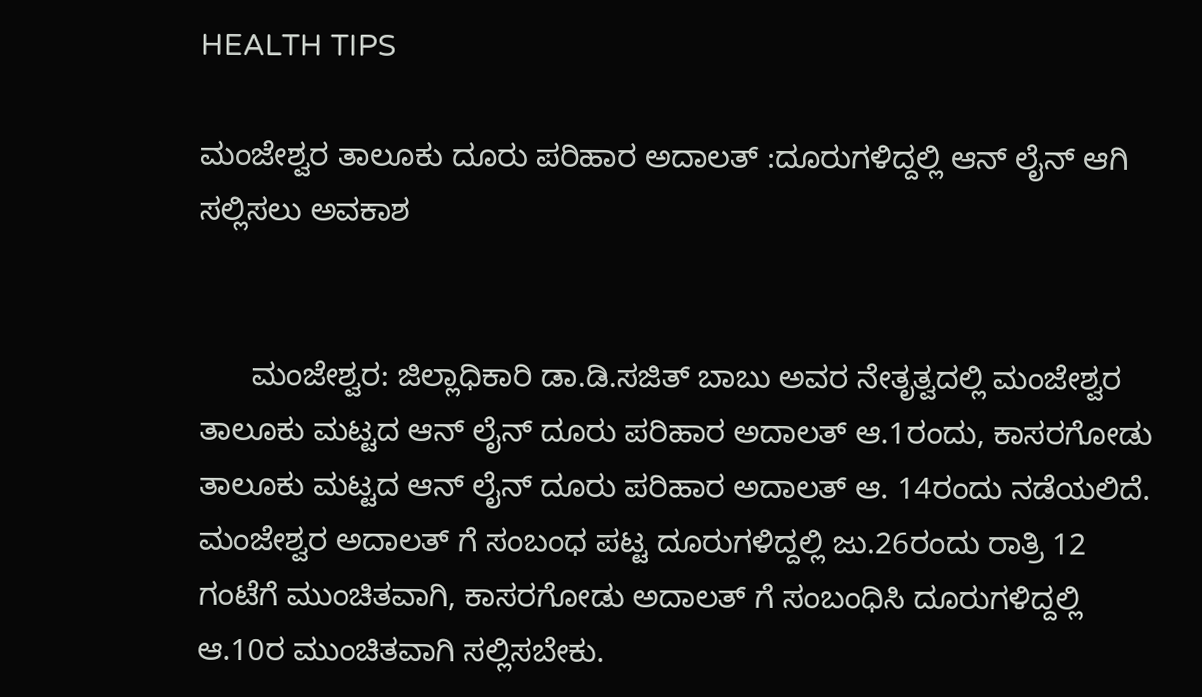HEALTH TIPS

ಮಂಜೇಶ್ವರ ತಾಲೂಕು ದೂರು ಪರಿಹಾರ ಅದಾಲತ್ :ದೂರುಗಳಿದ್ದಲ್ಲಿ ಆನ್ ಲೈನ್ ಆಗಿ ಸಲ್ಲಿಸಲು ಅವಕಾಶ


      ಮಂಜೇಶ್ವರ: ಜಿಲ್ಲಾಧಿಕಾರಿ ಡಾ.ಡಿ.ಸಜಿತ್ ಬಾಬು ಅವರ ನೇತೃತ್ವದಲ್ಲಿ ಮಂಜೇಶ್ವರ ತಾಲೂಕು ಮಟ್ಟದ ಆನ್ ಲೈನ್ ದೂರು ಪರಿಹಾರ ಅದಾಲತ್ ಆ.1ರಂದು, ಕಾಸರಗೋಡು ತಾಲೂಕು ಮಟ್ಟದ ಆನ್ ಲೈನ್ ದೂರು ಪರಿಹಾರ ಅದಾಲತ್ ಆ. 14ರಂದು ನಡೆಯಲಿದೆ. ಮಂಜೇಶ್ವರ ಅದಾಲತ್ ಗೆ ಸಂಬಂಧ ಪಟ್ಟ ದೂರುಗಳಿದ್ದಲ್ಲಿ ಜು.26ರಂದು ರಾತ್ರಿ 12 ಗಂಟೆಗೆ ಮುಂಚಿತವಾಗಿ, ಕಾಸರಗೋಡು ಅದಾಲತ್ ಗೆ ಸಂಬಂಧಿಸಿ ದೂರುಗಳಿದ್ದಲ್ಲಿ ಆ.10ರ ಮುಂಚಿತವಾಗಿ ಸಲ್ಲಿಸಬೇಕು.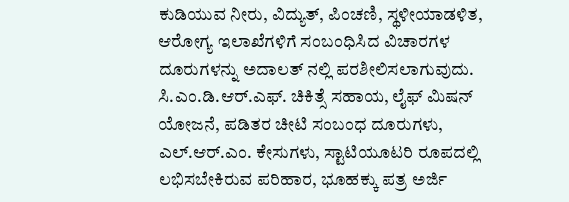ಕುಡಿಯುವ ನೀರು, ವಿದ್ಯುತ್, ಪಿಂಚಣಿ, ಸ್ಥಳೀಯಾಡಳಿತ, ಆರೋಗ್ಯ ಇಲಾಖೆಗಳಿಗೆ ಸಂಬಂಧಿಸಿದ ವಿಚಾರಗಳ ದೂರುಗಳನ್ನು ಅದಾಲತ್ ನಲ್ಲಿ ಪರಶೀಲಿಸಲಾಗುವುದು. ಸಿ.ಎಂ.ಡಿ.ಆರ್.ಎಫ್. ಚಿಕಿತ್ಸೆ ಸಹಾಯ, ಲೈಫ್ ಮಿಷನ್ ಯೋಜನೆ, ಪಡಿತರ ಚೀಟಿ ಸಂಬಂಧ ದೂರುಗಳು, ಎಲ್.ಆರ್.ಎಂ. ಕೇಸುಗಳು, ಸ್ಟಾಟಿಯೂಟರಿ ರೂಪದಲ್ಲಿ ಲಭಿಸಬೇಕಿರುವ ಪರಿಹಾರ, ಭೂಹಕ್ಕು ಪತ್ರ ಅರ್ಜಿ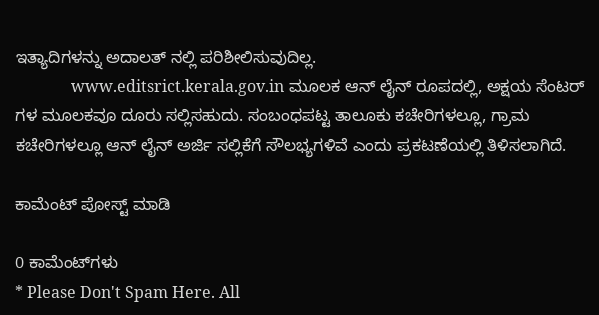ಇತ್ಯಾದಿಗಳನ್ನು ಅದಾಲತ್ ನಲ್ಲಿ ಪರಿಶೀಲಿಸುವುದಿಲ್ಲ.
              www.editsrict.kerala.gov.in ಮೂಲಕ ಆನ್ ಲೈನ್ ರೂಪದಲ್ಲಿ, ಅಕ್ಷಯ ಸೆಂಟರ್ ಗಳ ಮೂಲಕವೂ ದೂರು ಸಲ್ಲಿಸಹುದು. ಸಂಬಂಧಪಟ್ಟ ತಾಲೂಕು ಕಚೇರಿಗಳಲ್ಲೂ, ಗ್ರಾಮ ಕಚೇರಿಗಳಲ್ಲೂ ಆನ್ ಲೈನ್ ಅರ್ಜಿ ಸಲ್ಲಿಕೆಗೆ ಸೌಲಭ್ಯಗಳಿವೆ ಎಂದು ಪ್ರಕಟಣೆಯಲ್ಲಿ ತಿಳಿಸಲಾಗಿದೆ.

ಕಾಮೆಂಟ್‌‌ ಪೋಸ್ಟ್‌ ಮಾಡಿ

0 ಕಾಮೆಂಟ್‌ಗಳು
* Please Don't Spam Here. All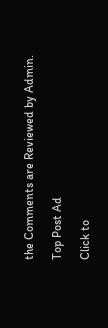the Comments are Reviewed by Admin.

Top Post Ad

Click to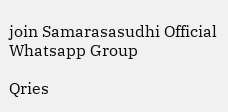join Samarasasudhi Official Whatsapp Group

Qries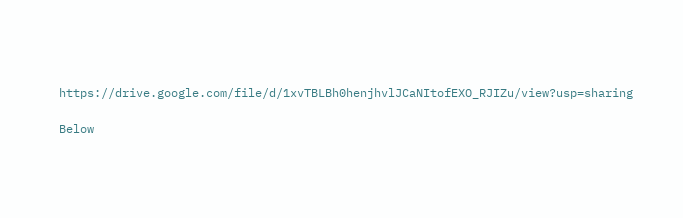https://drive.google.com/file/d/1xvTBLBh0henjhvlJCaNItofEXO_RJIZu/view?usp=sharing

Below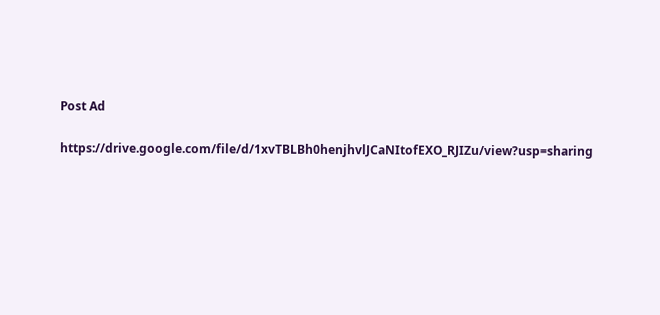Post Ad

https://drive.google.com/file/d/1xvTBLBh0henjhvlJCaNItofEXO_RJIZu/view?usp=sharing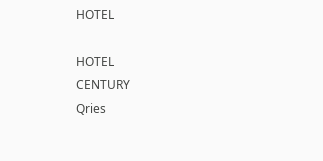HOTEL

HOTEL
CENTURY
Qries